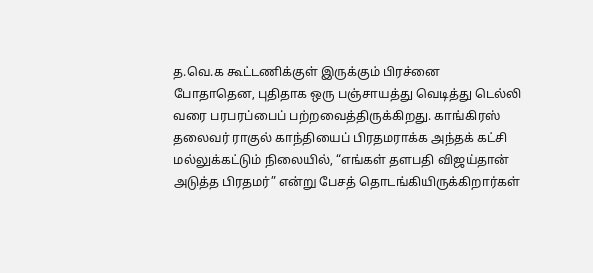த.வெ.க கூட்டணிக்குள் இருக்கும் பிரச்னை போதாதென, புதிதாக ஒரு பஞ்சாயத்து வெடித்து டெல்லி வரை பரபரப்பைப் பற்றவைத்திருக்கிறது. காங்கிரஸ் தலைவர் ராகுல் காந்தியைப் பிரதமராக்க அந்தக் கட்சி மல்லுக்கட்டும் நிலையில், “எங்கள் தளபதி விஜய்தான் அடுத்த பிரதமர்” என்று பேசத் தொடங்கியிருக்கிறார்கள்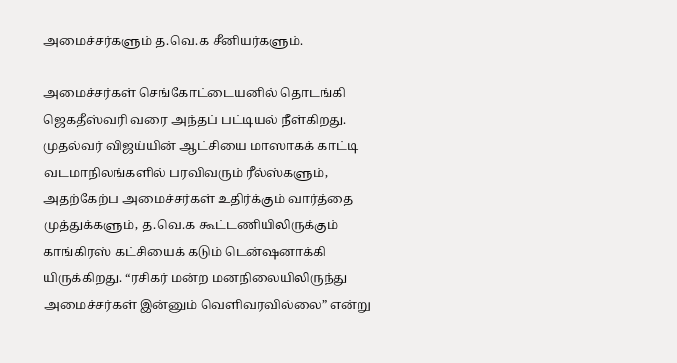அமைச்சர்களும் த.வெ.க சீனியர்களும்.

அமைச்சர்கள் செங்கோட்டையனில் தொடங்கி ஜெகதீஸ்வரி வரை அந்தப் பட்டியல் நீள்கிறது.
முதல்வர் விஜய்யின் ஆட்சியை மாஸாகக் காட்டி வடமாநிலங்களில் பரவிவரும் ரீல்ஸ்களும், அதற்கேற்ப அமைச்சர்கள் உதிர்க்கும் வார்த்தை முத்துக்களும், த.வெ.க கூட்டணியிலிருக்கும் காங்கிரஸ் கட்சியைக் கடும் டென்ஷனாக்கி யிருக்கிறது. “ரசிகர் மன்ற மனநிலையிலிருந்து அமைச்சர்கள் இன்னும் வெளிவரவில்லை” என்று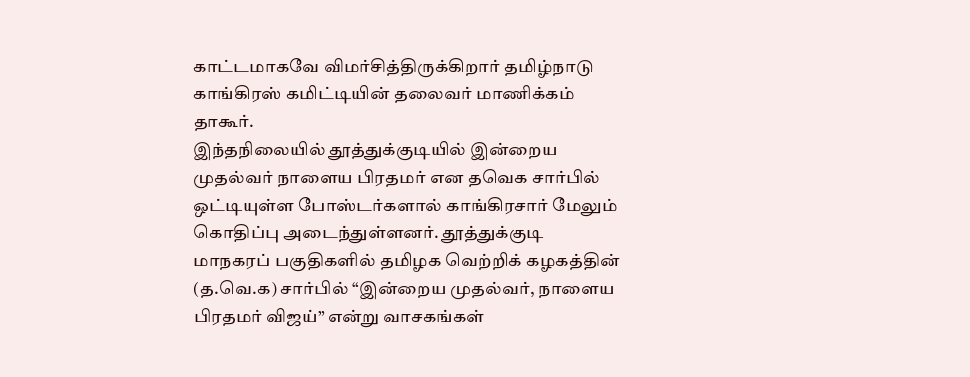காட்டமாகவே விமர்சித்திருக்கிறார் தமிழ்நாடு காங்கிரஸ் கமிட்டியின் தலைவர் மாணிக்கம் தாகூர்.
இந்தநிலையில் தூத்துக்குடியில் இன்றைய முதல்வர் நாளைய பிரதமர் என தவெக சார்பில் ஒட்டியுள்ள போஸ்டர்களால் காங்கிரசார் மேலும் கொதிப்பு அடைந்துள்ளனர். தூத்துக்குடி மாநகரப் பகுதிகளில் தமிழக வெற்றிக் கழகத்தின் (த.வெ.க) சார்பில் “இன்றைய முதல்வர், நாளைய பிரதமர் விஜய்” என்று வாசகங்கள்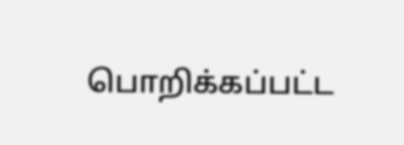பொறிக்கப்பட்ட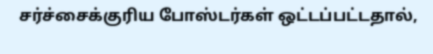சர்ச்சைக்குரிய போஸ்டர்கள் ஒட்டப்பட்டதால்,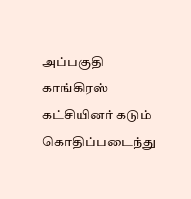அப்பகுதி காங்கிரஸ் கட்சியினர் கடும் கொதிப்படைந்து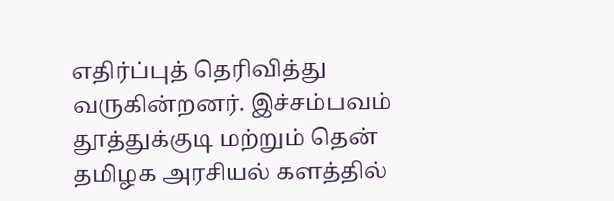எதிர்ப்புத் தெரிவித்து வருகின்றனர். இச்சம்பவம் தூத்துக்குடி மற்றும் தென் தமிழக அரசியல் களத்தில்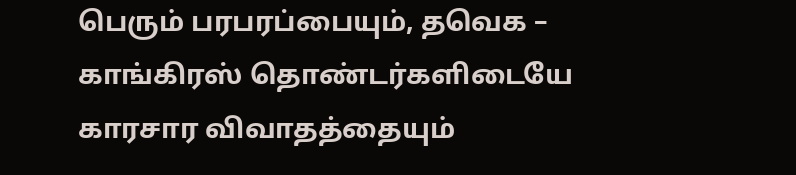பெரும் பரபரப்பையும், தவெக – காங்கிரஸ் தொண்டர்களிடையே காரசார விவாதத்தையும்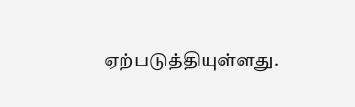ஏற்படுத்தியுள்ளது.